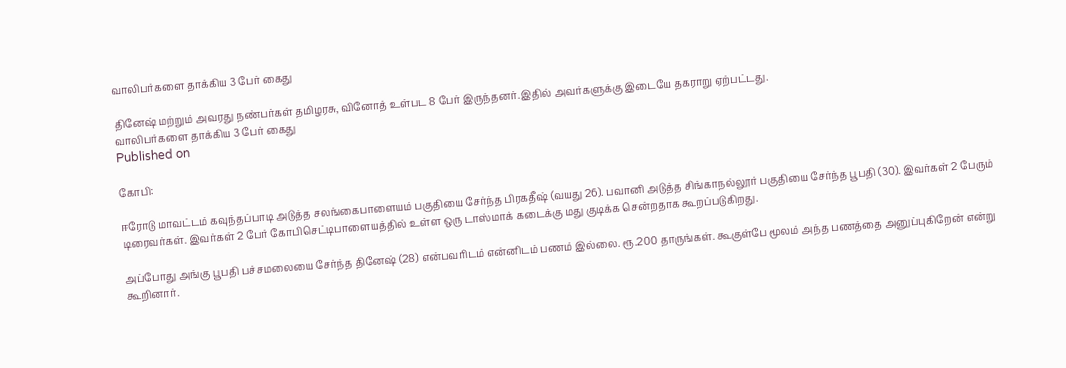வாலிபர்களை தாக்கிய 3 பேர் கைது

தினேஷ் மற்றும் அவரது நண்பர்கள் தமிழரசு, வினோத் உள்பட 8 பேர் இருந்தனர்.இதில் அவர்களுக்கு இடையே தகராறு ஏற்பட்டது.
வாலிபர்களை தாக்கிய 3 பேர் கைது
Published on

கோபி:

ஈரோடு மாவட்டம் கவுந்தப்பாடி அடுத்த சலங்கைபாளையம் பகுதியை சேர்ந்த பிரகதீஷ் (வயது 26). பவானி அடுத்த சிங்காநல்லூர் பகுதியை சேர்ந்த பூபதி (30). இவர்கள் 2 பேரும் டிரைவர்கள். இவர்கள் 2 பேர் கோபிசெட்டிபாளையத்தில் உள்ள ஒரு டாஸ்மாக் கடைக்கு மது குடிக்க சென்றதாக கூறப்படுகிறது.

அப்போது அங்கு பூபதி பச்சமலையை சேர்ந்த தினேஷ் (28) என்பவரிடம் என்னிடம் பணம் இல்லை. ரூ.200 தாருங்கள். கூகுள்பே மூலம் அந்த பணத்தை அனுப்புகிறேன் என்று கூறினார்.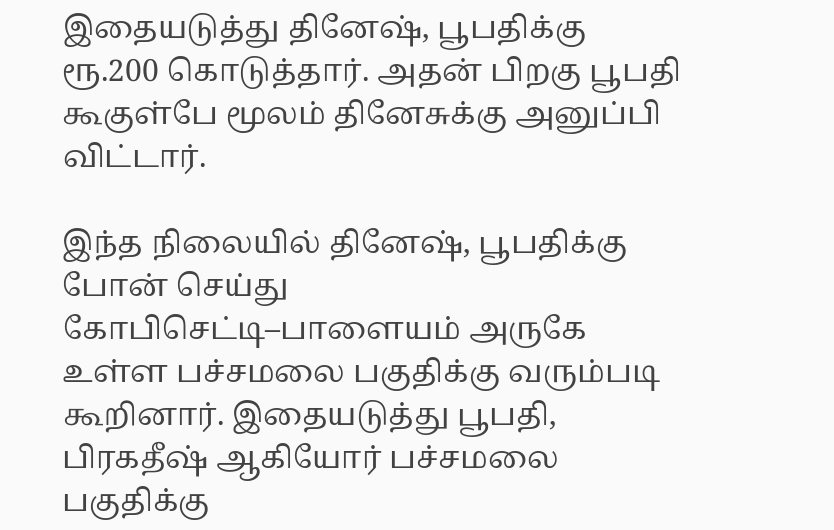இதையடுத்து தினேஷ், பூபதிக்கு ரூ.200 கொடுத்தார். அதன் பிறகு பூபதி கூகுள்பே மூலம் தினேசுக்கு அனுப்பி விட்டார்.

இந்த நிலையில் தினேஷ், பூபதிக்கு போன் செய்து கோபிசெட்டி–பாளையம் அருகே உள்ள பச்சமலை பகுதிக்கு வரும்படி கூறினார். இதையடுத்து பூபதி, பிரகதீஷ் ஆகியோர் பச்சமலை பகுதிக்கு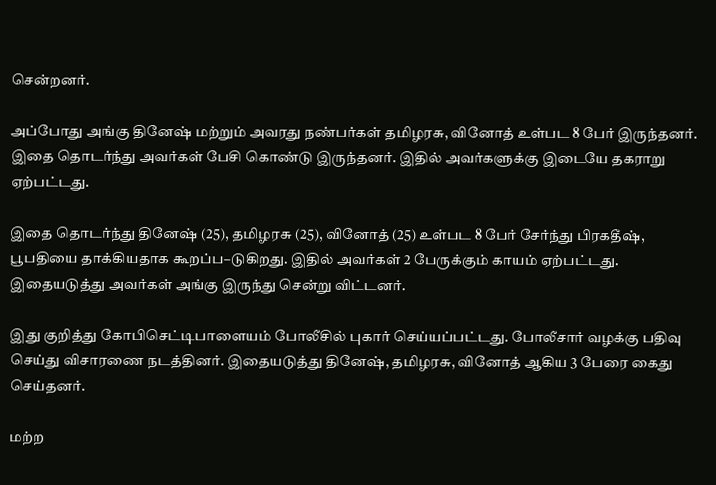சென்றனர்.

அப்போது அங்கு தினேஷ் மற்றும் அவரது நண்பர்கள் தமிழரசு, வினோத் உள்பட 8 பேர் இருந்தனர். இதை தொடர்ந்து அவர்கள் பேசி கொண்டு இருந்தனர். இதில் அவர்களுக்கு இடையே தகராறு ஏற்பட்டது.

இதை தொடர்ந்து தினேஷ் (25), தமிழரசு (25), வினோத் (25) உள்பட 8 பேர் சேர்ந்து பிரகதீஷ், பூபதியை தாக்கியதாக கூறப்ப–டுகிறது. இதில் அவர்கள் 2 பேருக்கும் காயம் ஏற்பட்டது. இதையடுத்து அவர்கள் அங்கு இருந்து சென்று விட்டனர்.

இது குறித்து கோபிசெட்டிபாளையம் போலீசில் புகார் செய்யப்பட்டது. போலீசார் வழக்கு பதிவு செய்து விசாரணை நடத்தினர். இதையடுத்து தினேஷ், தமிழரசு, வினோத் ஆகிய 3 பேரை கைது செய்தனர்.

மற்ற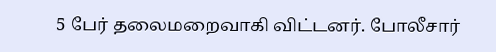5 பேர் தலைமறைவாகி விட்டனர். போலீசார்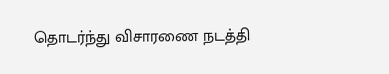தொடர்ந்து விசாரணை நடத்தி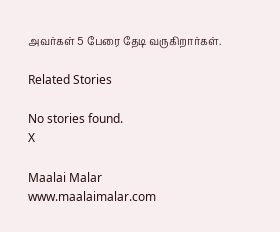அவர்கள் 5 பேரை தேடி வருகிறார்கள்.

Related Stories

No stories found.
X

Maalai Malar
www.maalaimalar.com